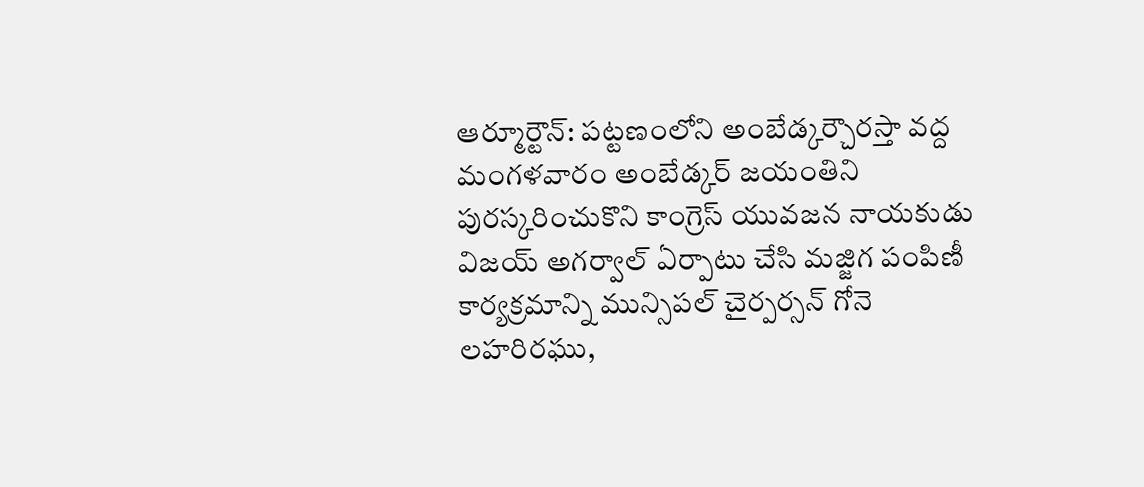ఆర్మూర్టౌన్: పట్టణంలోని అంబేడ్కర్చౌరస్తా వద్ద మంగళవారం అంబేడ్కర్ జయంతిని పురస్కరించుకొని కాంగ్రెస్ యువజన నాయకుడు విజయ్ అగర్వాల్ ఏర్పాటు చేసి మజ్జిగ పంపిణీ కార్యక్రమాన్ని మున్సిపల్ చైర్పర్సన్ గోనె లహరిరఘు,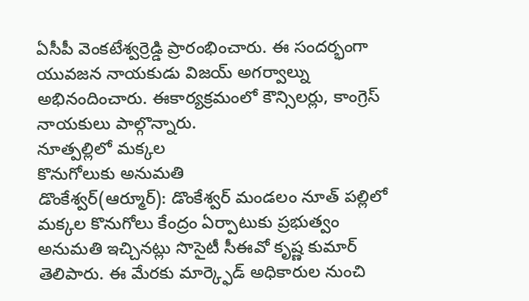ఏసీపీ వెంకటేశ్వర్రెడ్డి ప్రారంభించారు. ఈ సందర్భంగా యువజన నాయకుడు విజయ్ అగర్వాల్ను అభినందించారు. ఈకార్యక్రమంలో కౌన్సిలర్లు, కాంగ్రెస్ నాయకులు పాల్గొన్నారు.
నూత్పల్లిలో మక్కల
కొనుగోలుకు అనుమతి
డొంకేశ్వర్(ఆర్మూర్): డొంకేశ్వర్ మండలం నూత్ పల్లిలో మక్కల కొనుగోలు కేంద్రం ఏర్పాటుకు ప్రభుత్వం అనుమతి ఇచ్చినట్లు సొసైటీ సీఈవో కృష్ణ కుమార్ తెలిపారు. ఈ మేరకు మార్క్ఫెడ్ అధికారుల నుంచి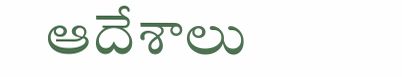ఆదేశాలు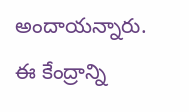అందాయన్నారు. ఈ కేంద్రాన్ని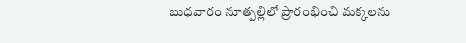బుధవారం నూత్పల్లిలో ప్రారంభించి మక్కలను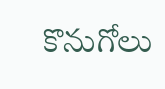కొనుగోలు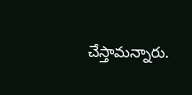చేస్తామన్నారు.